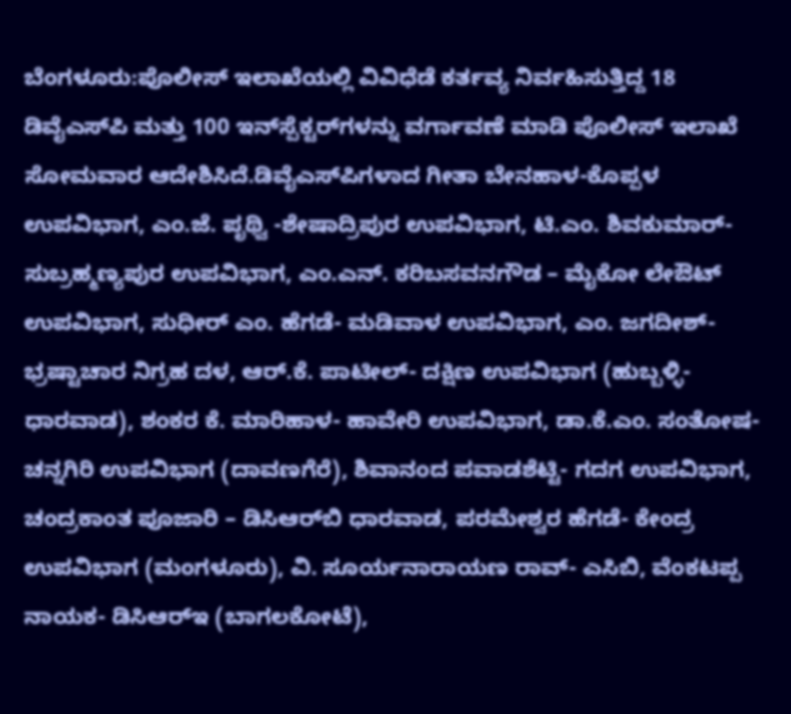ಬೆಂಗಳೂರು:ಪೊಲೀಸ್ ಇಲಾಖೆಯಲ್ಲಿ ವಿವಿಧೆಡೆ ಕರ್ತವ್ಯ ನಿರ್ವಹಿಸುತ್ತಿದ್ದ 18 ಡಿವೈಎಸ್‌ಪಿ ಮತ್ತು 100 ಇನ್‌ಸ್ಪೆಕ್ಟರ್‌ಗಳನ್ನು ವರ್ಗಾವಣೆ ಮಾಡಿ ಪೊಲೀಸ್ ಇಲಾಖೆ ಸೋಮವಾರ ಆದೇಶಿಸಿದೆ.ಡಿವೈಎಸ್‌ಪಿಗಳಾದ ಗೀತಾ ಬೇನಹಾಳ-ಕೊಪ್ಪಳ ಉಪವಿಭಾಗ, ಎಂ.ಜೆ. ಪೃಥ್ವಿ -ಶೇಷಾದ್ರಿಪುರ ಉಪವಿಭಾಗ, ಟಿ.ಎಂ. ಶಿವಕುಮಾರ್-ಸುಬ್ರಹ್ಮಣ್ಯಪುರ ಉಪವಿಭಾಗ, ಎಂ.ಎನ್. ಕರಿಬಸವನಗೌಡ – ಮೈಕೋ ಲೇಔಟ್ ಉಪವಿಭಾಗ, ಸುಧೀರ್ ಎಂ. ಹೆಗಡೆ- ಮಡಿವಾಳ ಉಪವಿಭಾಗ, ಎಂ. ಜಗದೀಶ್- ಭ್ರಷ್ಟಾಚಾರ ನಿಗ್ರಹ ದಳ, ಆರ್.ಕೆ. ಪಾಟೀಲ್- ದಕ್ಷಿಣ ಉಪವಿಭಾಗ (ಹುಬ್ಬಳ್ಳಿ- ಧಾರವಾಡ), ಶಂಕರ ಕೆ. ಮಾರಿಹಾಳ- ಹಾವೇರಿ ಉಪವಿಭಾಗ, ಡಾ.ಕೆ.ಎಂ. ಸಂತೋಷ- ಚನ್ನಗಿರಿ ಉಪವಿಭಾಗ (ದಾವಣಗೆರೆ), ಶಿವಾನಂದ ಪವಾಡಶೆಟ್ಟಿ- ಗದಗ ಉಪವಿಭಾಗ, ಚಂದ್ರಕಾಂತ ಪೂಜಾರಿ – ಡಿಸಿಆರ್‌ಬಿ ಧಾರವಾಡ, ಪರಮೇಶ್ವರ ಹೆಗಡೆ- ಕೇಂದ್ರ ಉಪವಿಭಾಗ (ಮಂಗಳೂರು), ವಿ. ಸೂರ್ಯನಾರಾಯಣ ರಾವ್- ಎಸಿಬಿ, ವೆಂಕಟಪ್ಪ ನಾಯಕ- ಡಿಸಿಆರ್‌ಇ (ಬಾಗಲಕೋಟೆ),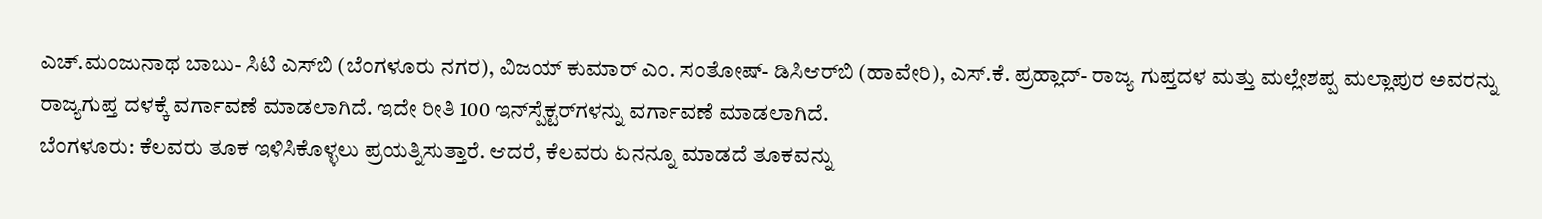ಎಚ್.ಮಂಜುನಾಥ ಬಾಬು- ಸಿಟಿ ಎಸ್‌ಬಿ (ಬೆಂಗಳೂರು ನಗರ), ವಿಜಯ್ ಕುಮಾರ್ ಎಂ. ಸಂತೋಷ್- ಡಿಸಿಆರ್‌ಬಿ (ಹಾವೇರಿ), ಎಸ್.ಕೆ. ಪ್ರಹ್ಲಾದ್- ರಾಜ್ಯ ಗುಪ್ತದಳ ಮತ್ತು ಮಲ್ಲೇಶಪ್ಪ ಮಲ್ಲಾಪುರ ಅವರನ್ನು ರಾಜ್ಯಗುಪ್ತ ದಳಕ್ಕೆ ವರ್ಗಾವಣೆ ಮಾಡಲಾಗಿದೆ. ಇದೇ ರೀತಿ 100 ಇನ್‌ಸ್ಪೆಕ್ಟರ್‌ಗಳನ್ನು ವರ್ಗಾವಣೆ ಮಾಡಲಾಗಿದೆ.
ಬೆಂಗಳೂರು: ಕೆಲವರು ತೂಕ ಇಳಿಸಿಕೊಳ್ಳಲು ಪ್ರಯತ್ನಿಸುತ್ತಾರೆ. ಆದರೆ, ಕೆಲವರು ಏನನ್ನೂ ಮಾಡದೆ ತೂಕವನ್ನು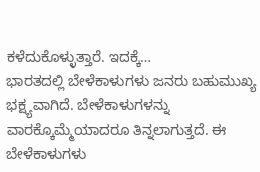ಕಳೆದುಕೊಳ್ಳುತ್ತಾರೆ. ಇದಕ್ಕೆ…
ಭಾರತದಲ್ಲಿ ಬೇಳೆಕಾಳುಗಳು ಜನರು ಬಹುಮುಖ್ಯ ಭಕ್ಷ್ಯವಾಗಿದೆ. ಬೇಳೆಕಾಳುಗಳನ್ನು ವಾರಕ್ಕೊಮ್ಮೆಯಾದರೂ ತಿನ್ನಲಾಗುತ್ತದೆ. ಈ ಬೇಳೆಕಾಳುಗಳು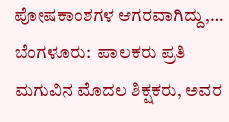ಪೋಷಕಾಂಶಗಳ ಆಗರವಾಗಿದ್ದು,…
ಬೆಂಗಳೂರು:  ಪಾಲಕರು ಪ್ರತಿ ಮಗುವಿನ ಮೊದಲ ಶಿಕ್ಷಕರು, ಅವರ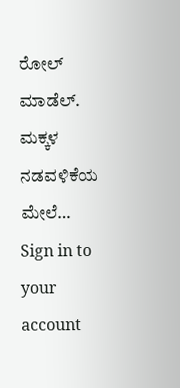ರೋಲ್ ಮಾಡೆಲ್. ಮಕ್ಕಳ ನಡವಳಿಕೆಯ ಮೇಲೆ…
Sign in to your account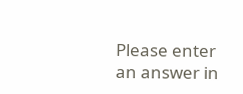Please enter an answer in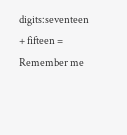digits:seventeen + fifteen =
Remember me